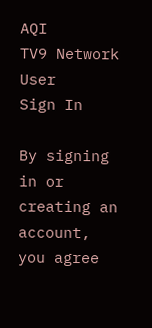AQI
TV9 Network
User
Sign In

By signing in or creating an account, you agree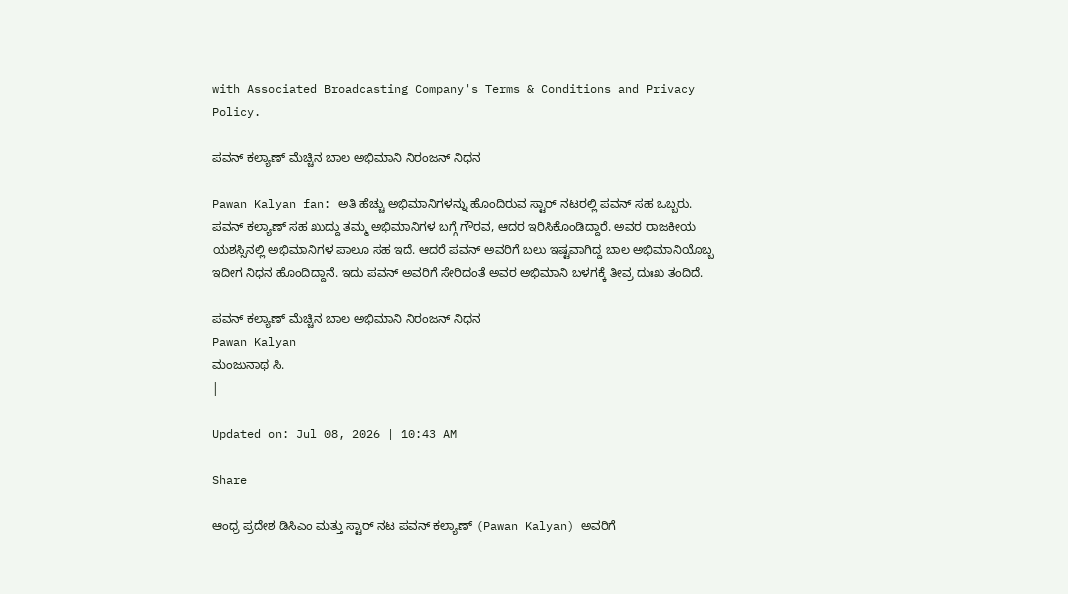with Associated Broadcasting Company's Terms & Conditions and Privacy Policy.

ಪವನ್ ಕಲ್ಯಾಣ್ ಮೆಚ್ಚಿನ ಬಾಲ ಅಭಿಮಾನಿ ನಿರಂಜನ್ ನಿಧನ

Pawan Kalyan fan: ಅತಿ ಹೆಚ್ಚು ಅಭಿಮಾನಿಗಳನ್ನು ಹೊಂದಿರುವ ಸ್ಟಾರ್ ನಟರಲ್ಲಿ ಪವನ್ ಸಹ ಒಬ್ಬರು. ಪವನ್ ಕಲ್ಯಾಣ್ ಸಹ ಖುದ್ದು ತಮ್ಮ ಅಭಿಮಾನಿಗಳ ಬಗ್ಗೆ ಗೌರವ, ಆದರ ಇರಿಸಿಕೊಂಡಿದ್ದಾರೆ. ಅವರ ರಾಜಕೀಯ ಯಶಸ್ಸಿನಲ್ಲಿ ಅಭಿಮಾನಿಗಳ ಪಾಲೂ ಸಹ ಇದೆ. ಆದರೆ ಪವನ್ ಅವರಿಗೆ ಬಲು ಇಷ್ಟವಾಗಿದ್ದ ಬಾಲ ಅಭಿಮಾನಿಯೊಬ್ಬ ಇದೀಗ ನಿಧನ ಹೊಂದಿದ್ದಾನೆ. ಇದು ಪವನ್ ಅವರಿಗೆ ಸೇರಿದಂತೆ ಅವರ ಅಭಿಮಾನಿ ಬಳಗಕ್ಕೆ ತೀವ್ರ ದುಃಖ ತಂದಿದೆ.

ಪವನ್ ಕಲ್ಯಾಣ್ ಮೆಚ್ಚಿನ ಬಾಲ ಅಭಿಮಾನಿ ನಿರಂಜನ್ ನಿಧನ
Pawan Kalyan
ಮಂಜುನಾಥ ಸಿ.
|

Updated on: Jul 08, 2026 | 10:43 AM

Share

ಆಂಧ್ರ ಪ್ರದೇಶ ಡಿಸಿಎಂ ಮತ್ತು ಸ್ಟಾರ್ ನಟ ಪವನ್ ಕಲ್ಯಾಣ್ (Pawan Kalyan) ಅವರಿಗೆ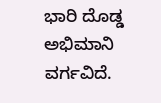ಭಾರಿ ದೊಡ್ಡ ಅಭಿಮಾನಿ ವರ್ಗವಿದೆ.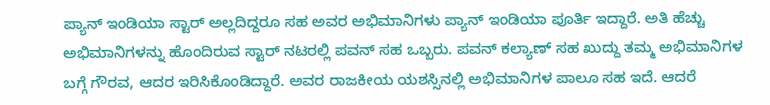ಪ್ಯಾನ್ ಇಂಡಿಯಾ ಸ್ಟಾರ್ ಅಲ್ಲದಿದ್ದರೂ ಸಹ ಅವರ ಅಭಿಮಾನಿಗಳು ಪ್ಯಾನ್ ಇಂಡಿಯಾ ಪೂರ್ತಿ ಇದ್ದಾರೆ. ಅತಿ ಹೆಚ್ಚು ಅಭಿಮಾನಿಗಳನ್ನು ಹೊಂದಿರುವ ಸ್ಟಾರ್ ನಟರಲ್ಲಿ ಪವನ್ ಸಹ ಒಬ್ಬರು. ಪವನ್ ಕಲ್ಯಾಣ್ ಸಹ ಖುದ್ದು ತಮ್ಮ ಅಭಿಮಾನಿಗಳ ಬಗ್ಗೆ ಗೌರವ, ಆದರ ಇರಿಸಿಕೊಂಡಿದ್ದಾರೆ. ಅವರ ರಾಜಕೀಯ ಯಶಸ್ಸಿನಲ್ಲಿ ಅಭಿಮಾನಿಗಳ ಪಾಲೂ ಸಹ ಇದೆ. ಆದರೆ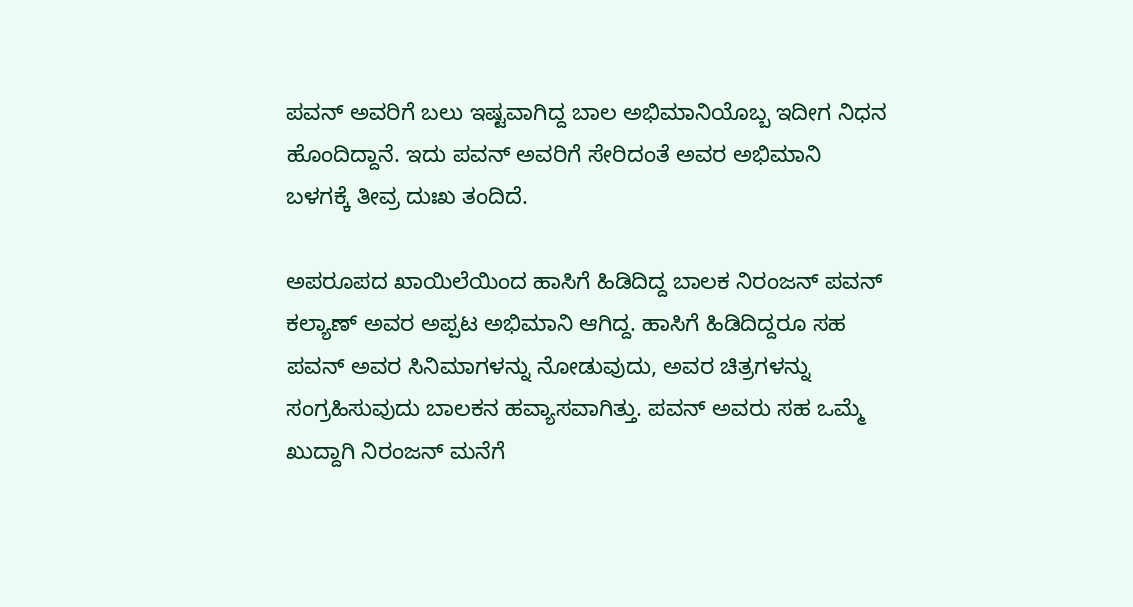ಪವನ್ ಅವರಿಗೆ ಬಲು ಇಷ್ಟವಾಗಿದ್ದ ಬಾಲ ಅಭಿಮಾನಿಯೊಬ್ಬ ಇದೀಗ ನಿಧನ ಹೊಂದಿದ್ದಾನೆ. ಇದು ಪವನ್ ಅವರಿಗೆ ಸೇರಿದಂತೆ ಅವರ ಅಭಿಮಾನಿ ಬಳಗಕ್ಕೆ ತೀವ್ರ ದುಃಖ ತಂದಿದೆ.

ಅಪರೂಪದ ಖಾಯಿಲೆಯಿಂದ ಹಾಸಿಗೆ ಹಿಡಿದಿದ್ದ ಬಾಲಕ ನಿರಂಜನ್ ಪವನ್ ಕಲ್ಯಾಣ್ ಅವರ ಅಪ್ಪಟ ಅಭಿಮಾನಿ ಆಗಿದ್ದ. ಹಾಸಿಗೆ ಹಿಡಿದಿದ್ದರೂ ಸಹ ಪವನ್ ಅವರ ಸಿನಿಮಾಗಳನ್ನು ನೋಡುವುದು, ಅವರ ಚಿತ್ರಗಳನ್ನು ಸಂಗ್ರಹಿಸುವುದು ಬಾಲಕನ ಹವ್ಯಾಸವಾಗಿತ್ತು. ಪವನ್ ಅವರು ಸಹ ಒಮ್ಮೆ ಖುದ್ದಾಗಿ ನಿರಂಜನ್ ಮನೆಗೆ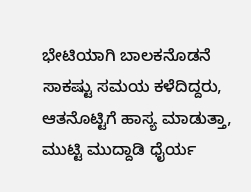ಭೇಟಿಯಾಗಿ ಬಾಲಕನೊಡನೆ ಸಾಕಷ್ಟು ಸಮಯ ಕಳೆದಿದ್ದರು, ಆತನೊಟ್ಟಿಗೆ ಹಾಸ್ಯ ಮಾಡುತ್ತಾ, ಮುಟ್ಟಿ ಮುದ್ದಾಡಿ ಧೈರ್ಯ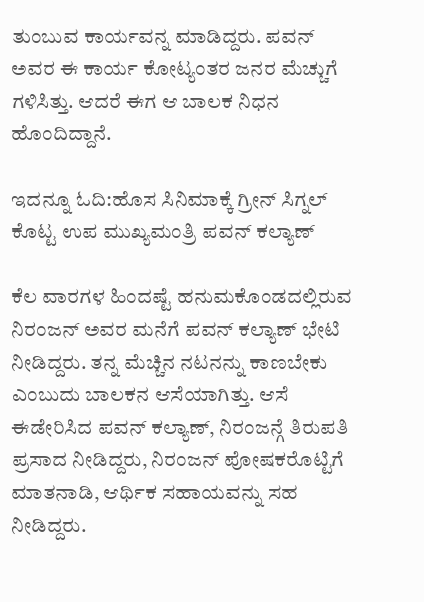ತುಂಬುವ ಕಾರ್ಯವನ್ನ ಮಾಡಿದ್ದರು. ಪವನ್ ಅವರ ಈ ಕಾರ್ಯ ಕೋಟ್ಯಂತರ ಜನರ ಮೆಚ್ಚುಗೆ ಗಳಿಸಿತ್ತು. ಆದರೆ ಈಗ ಆ ಬಾಲಕ ನಿಧನ ಹೊಂದಿದ್ದಾನೆ.

ಇದನ್ನೂ ಓದಿ:ಹೊಸ ಸಿನಿಮಾಕ್ಕೆ ಗ್ರೀನ್ ಸಿಗ್ನಲ್ ಕೊಟ್ಟ ಉಪ ಮುಖ್ಯಮಂತ್ರಿ ಪವನ್ ಕಲ್ಯಾಣ್

ಕೆಲ ವಾರಗಳ ಹಿಂದಷ್ಟೆ ಹನುಮಕೊಂಡದಲ್ಲಿರುವ ನಿರಂಜನ್ ಅವರ ಮನೆಗೆ ಪವನ್ ಕಲ್ಯಾಣ್ ಭೇಟಿ ನೀಡಿದ್ದರು. ತನ್ನ ಮೆಚ್ಚಿನ ನಟನನ್ನು ಕಾಣಬೇಕು ಎಂಬುದು ಬಾಲಕನ ಆಸೆಯಾಗಿತ್ತು. ಆಸೆ ಈಡೇರಿಸಿದ ಪವನ್ ಕಲ್ಯಾಣ್, ನಿರಂಜನ್ಗೆ ತಿರುಪತಿ ಪ್ರಸಾದ ನೀಡಿದ್ದರು, ನಿರಂಜನ್ ಪೋಷಕರೊಟ್ಟಿಗೆ ಮಾತನಾಡಿ, ಆರ್ಥಿಕ ಸಹಾಯವನ್ನು ಸಹ ನೀಡಿದ್ದರು.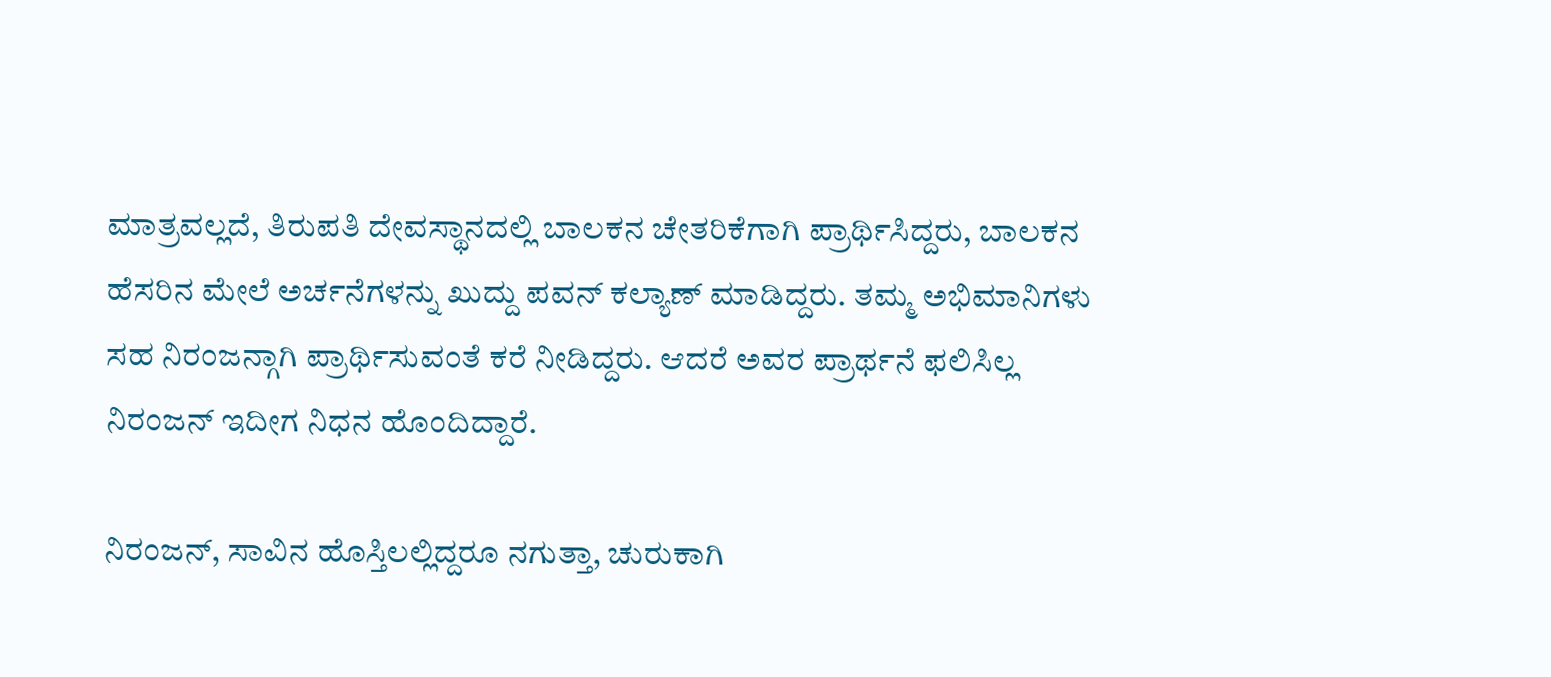ಮಾತ್ರವಲ್ಲದೆ, ತಿರುಪತಿ ದೇವಸ್ಥಾನದಲ್ಲಿ ಬಾಲಕನ ಚೇತರಿಕೆಗಾಗಿ ಪ್ರಾರ್ಥಿಸಿದ್ದರು, ಬಾಲಕನ ಹೆಸರಿನ ಮೇಲೆ ಅರ್ಚನೆಗಳನ್ನು ಖುದ್ದು ಪವನ್ ಕಲ್ಯಾಣ್ ಮಾಡಿದ್ದರು. ತಮ್ಮ ಅಭಿಮಾನಿಗಳು ಸಹ ನಿರಂಜನ್ಗಾಗಿ ಪ್ರಾರ್ಥಿಸುವಂತೆ ಕರೆ ನೀಡಿದ್ದರು. ಆದರೆ ಅವರ ಪ್ರಾರ್ಥನೆ ಫಲಿಸಿಲ್ಲ ನಿರಂಜನ್ ಇದೀಗ ನಿಧನ ಹೊಂದಿದ್ದಾರೆ.

ನಿರಂಜನ್, ಸಾವಿನ ಹೊಸ್ತಿಲಲ್ಲಿದ್ದರೂ ನಗುತ್ತಾ, ಚುರುಕಾಗಿ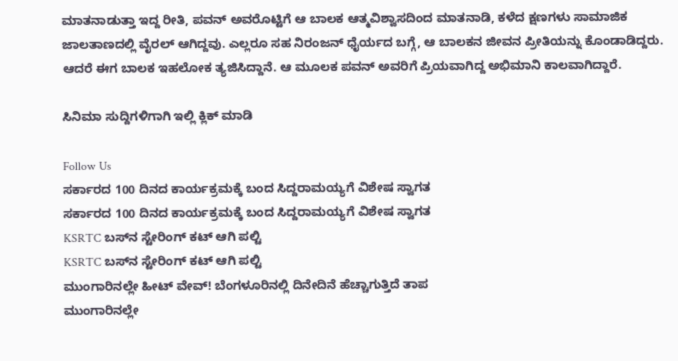ಮಾತನಾಡುತ್ತಾ ಇದ್ದ ರೀತಿ, ಪವನ್ ಅವರೊಟ್ಟಿಗೆ ಆ ಬಾಲಕ ಆತ್ಮವಿಶ್ವಾಸದಿಂದ ಮಾತನಾಡಿ, ಕಳೆದ ಕ್ಷಣಗಳು ಸಾಮಾಜಿಕ ಜಾಲತಾಣದಲ್ಲಿ ವೈರಲ್ ಆಗಿದ್ದವು. ಎಲ್ಲರೂ ಸಹ ನಿರಂಜನ್ ಧೈರ್ಯದ ಬಗ್ಗೆ, ಆ ಬಾಲಕನ ಜೀವನ ಪ್ರೀತಿಯನ್ನು ಕೊಂಡಾಡಿದ್ದರು. ಆದರೆ ಈಗ ಬಾಲಕ ಇಹಲೋಕ ತ್ಯಜಿಸಿದ್ದಾನೆ. ಆ ಮೂಲಕ ಪವನ್ ಅವರಿಗೆ ಪ್ರಿಯವಾಗಿದ್ದ ಅಭಿಮಾನಿ ಕಾಲವಾಗಿದ್ದಾರೆ.

ಸಿನಿಮಾ ಸುದ್ದಿಗಳಿಗಾಗಿ ಇಲ್ಲಿ ಕ್ಲಿಕ್ ಮಾಡಿ

Follow Us
ಸರ್ಕಾರದ 100 ದಿನದ ಕಾರ್ಯಕ್ರಮಕ್ಕೆ ಬಂದ ಸಿದ್ದರಾಮಯ್ಯಗೆ ವಿಶೇಷ ಸ್ವಾಗತ
ಸರ್ಕಾರದ 100 ದಿನದ ಕಾರ್ಯಕ್ರಮಕ್ಕೆ ಬಂದ ಸಿದ್ದರಾಮಯ್ಯಗೆ ವಿಶೇಷ ಸ್ವಾಗತ
KSRTC ಬಸ್‌ನ ಸ್ಟೇರಿಂಗ್ ಕಟ್ ಆಗಿ ಪಲ್ಟಿ
KSRTC ಬಸ್‌ನ ಸ್ಟೇರಿಂಗ್ ಕಟ್ ಆಗಿ ಪಲ್ಟಿ
ಮುಂಗಾರಿನಲ್ಲೇ ಹೀಟ್ ವೇವ್! ಬೆಂಗಳೂರಿನಲ್ಲಿ ದಿನೇದಿನೆ ಹೆಚ್ಚಾಗುತ್ತಿದೆ ತಾಪ
ಮುಂಗಾರಿನಲ್ಲೇ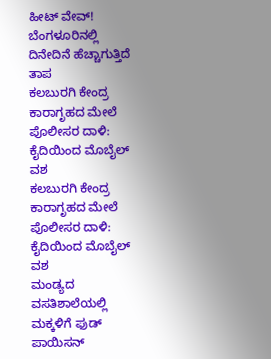ಹೀಟ್ ವೇವ್! ಬೆಂಗಳೂರಿನಲ್ಲಿ ದಿನೇದಿನೆ ಹೆಚ್ಚಾಗುತ್ತಿದೆ ತಾಪ
ಕಲಬುರಗಿ ಕೇಂದ್ರ ಕಾರಾಗೃಹದ ಮೇಲೆ ಪೊಲೀಸರ ದಾಳಿ: ಕೈದಿಯಿಂದ ಮೊಬೈಲ್ ವಶ
ಕಲಬುರಗಿ ಕೇಂದ್ರ ಕಾರಾಗೃಹದ ಮೇಲೆ ಪೊಲೀಸರ ದಾಳಿ: ಕೈದಿಯಿಂದ ಮೊಬೈಲ್ ವಶ
ಮಂಡ್ಯದ ವಸತಿಶಾಲೆಯಲ್ಲಿ ಮಕ್ಕಳಿಗೆ ಫುಡ್ ಪಾಯಿಸನ್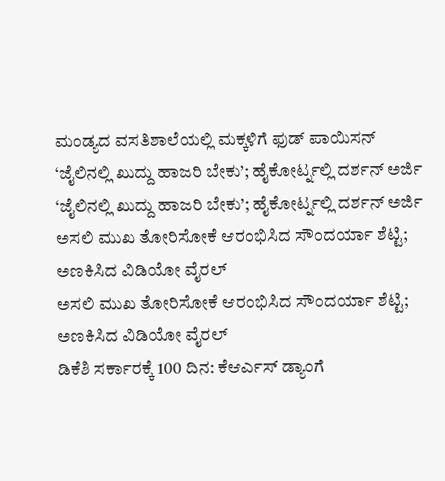ಮಂಡ್ಯದ ವಸತಿಶಾಲೆಯಲ್ಲಿ ಮಕ್ಕಳಿಗೆ ಫುಡ್ ಪಾಯಿಸನ್
‘ಜೈಲಿನಲ್ಲಿ ಖುದ್ದು ಹಾಜರಿ ಬೇಕು’; ಹೈಕೋರ್ಟ್ನಲ್ಲಿ ದರ್ಶನ್ ಅರ್ಜಿ
‘ಜೈಲಿನಲ್ಲಿ ಖುದ್ದು ಹಾಜರಿ ಬೇಕು’; ಹೈಕೋರ್ಟ್ನಲ್ಲಿ ದರ್ಶನ್ ಅರ್ಜಿ
ಅಸಲಿ ಮುಖ ತೋರಿಸೋಕೆ ಆರಂಭಿಸಿದ ಸೌಂದರ್ಯಾ ಶೆಟ್ಟಿ; ಅಣಕಿಸಿದ ವಿಡಿಯೋ ವೈರಲ್
ಅಸಲಿ ಮುಖ ತೋರಿಸೋಕೆ ಆರಂಭಿಸಿದ ಸೌಂದರ್ಯಾ ಶೆಟ್ಟಿ; ಅಣಕಿಸಿದ ವಿಡಿಯೋ ವೈರಲ್
ಡಿಕೆಶಿ ಸರ್ಕಾರಕ್ಕೆ 100 ದಿನ: ಕೆಆರ್ಎಸ್ ಡ್ಯಾಂಗೆ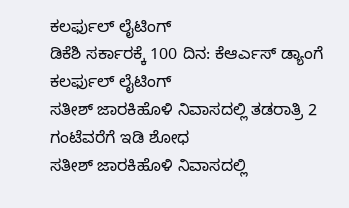ಕಲರ್ಫುಲ್ ಲೈಟಿಂಗ್
ಡಿಕೆಶಿ ಸರ್ಕಾರಕ್ಕೆ 100 ದಿನ: ಕೆಆರ್ಎಸ್ ಡ್ಯಾಂಗೆ ಕಲರ್ಫುಲ್ ಲೈಟಿಂಗ್
ಸತೀಶ್ ಜಾರಕಿಹೊಳಿ ನಿವಾಸದಲ್ಲಿ ತಡರಾತ್ರಿ 2 ಗಂಟೆವರೆಗೆ ಇಡಿ ಶೋಧ
ಸತೀಶ್ ಜಾರಕಿಹೊಳಿ ನಿವಾಸದಲ್ಲಿ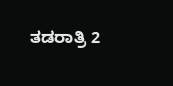ತಡರಾತ್ರಿ 2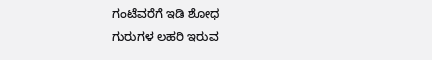ಗಂಟೆವರೆಗೆ ಇಡಿ ಶೋಧ
ಗುರುಗಳ ಲಹರಿ ಇರುವ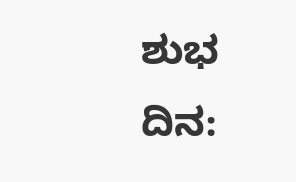ಶುಭ ದಿನ: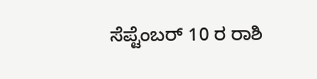ಸೆಪ್ಟೆಂಬರ್ 10 ರ ರಾಶಿ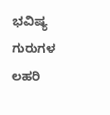ಭವಿಷ್ಯ
ಗುರುಗಳ ಲಹರಿ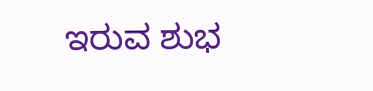ಇರುವ ಶುಭ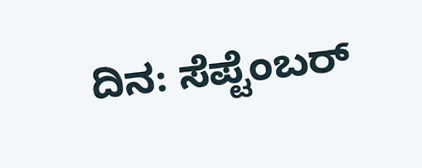ದಿನ: ಸೆಪ್ಟೆಂಬರ್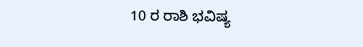10 ರ ರಾಶಿ ಭವಿಷ್ಯ